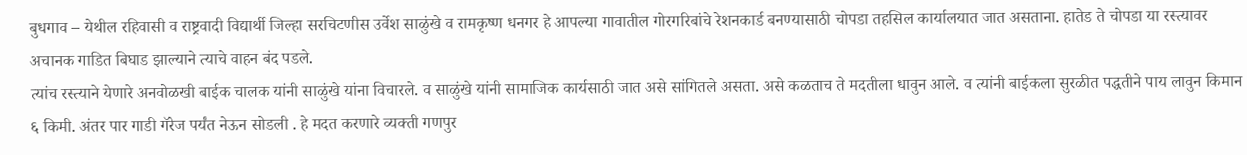बुधगाव – येथील रहिवासी व राष्ट्रवादी विद्यार्थी जिल्हा सरचिटणीस उर्वेश साळुंखे व रामकृष्ण धनगर हे आपल्या गावातील गोरगरिबांचे रेशनकार्ड बनण्यासाठी चोपडा तहसिल कार्यालयात जात असताना. हातेड ते चोपडा या रस्त्यावर अचानक गाडित बिघाड झाल्याने त्याचे वाहन बंद पडले.
त्यांच रस्त्याने येणारे अनवोळखी बाईक चालक यांनी साळुंखे यांना विचारले. व साळुंखे यांनी सामाजिक कार्यसाठी जात असे सांगितले असता. असे कळताच ते मदतीला धावुन आले. व त्यांनी बाईकला सुरळीत पद्धतीने पाय लावुन किमान ६ किमी. अंतर पार गाडी गॅरेज पर्यंत नेऊन सोडली . हे मदत करणारे व्यक्ती गणपुर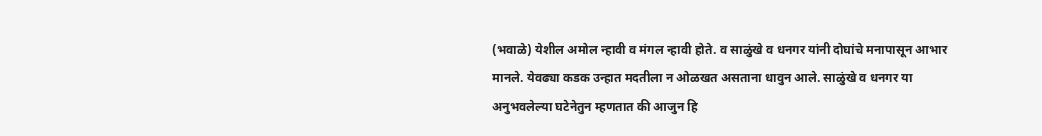(भवाळे) येशील अमोल न्हावी व मंगल न्हावी होते. व साळुंखे व धनगर यांनी दोघांचे मनापासून आभार मानले. येवढ्या कडक उन्हात मदतीला न ओळखत असताना धावुन आले. साळुंखे व धनगर या अनुभवलेल्या घटेनेतुन म्हणतात की आजुन हि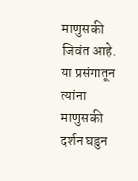माणुसकी जिवंत आहे. या प्रसंगातून त्यांना माणुसकी दर्शन घडुन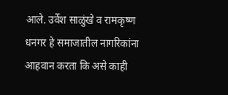आले. उर्वेश साळुंखे व रामकृष्ण धनगर हे समाजातील नागरिकांना आहवान करता कि असे काही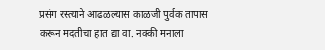प्रसंग रस्त्याने आढळल्यास काळजी पुर्वक तापास करून मदतीचा हात द्या वा. नक्की मनाला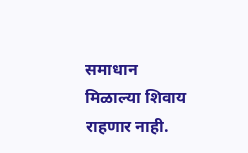समाधान मिळाल्या शिवाय राहणार नाही.